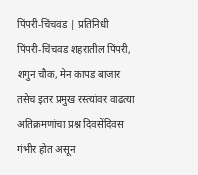पिंपरी-चिंचवड | प्रतिनिधी
पिंपरी-चिंचवड शहरातील पिंपरी, शगुन चौक, मेन कापड बाजार तसेच इतर प्रमुख रस्त्यांवर वाढत्या अतिक्रमणांचा प्रश्न दिवसेंदिवस गंभीर होत असून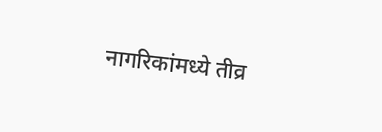नागरिकांमध्ये तीव्र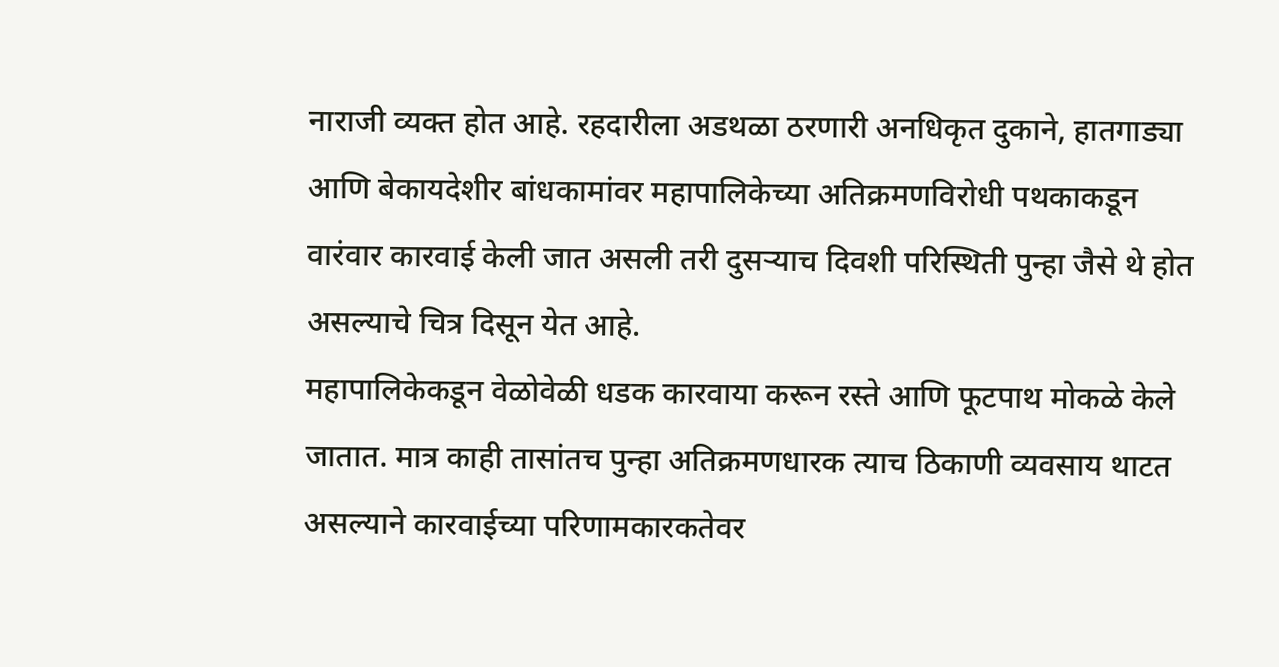नाराजी व्यक्त होत आहे. रहदारीला अडथळा ठरणारी अनधिकृत दुकाने, हातगाड्या आणि बेकायदेशीर बांधकामांवर महापालिकेच्या अतिक्रमणविरोधी पथकाकडून वारंवार कारवाई केली जात असली तरी दुसऱ्याच दिवशी परिस्थिती पुन्हा जैसे थे होत असल्याचे चित्र दिसून येत आहे.
महापालिकेकडून वेळोवेळी धडक कारवाया करून रस्ते आणि फूटपाथ मोकळे केले जातात. मात्र काही तासांतच पुन्हा अतिक्रमणधारक त्याच ठिकाणी व्यवसाय थाटत असल्याने कारवाईच्या परिणामकारकतेवर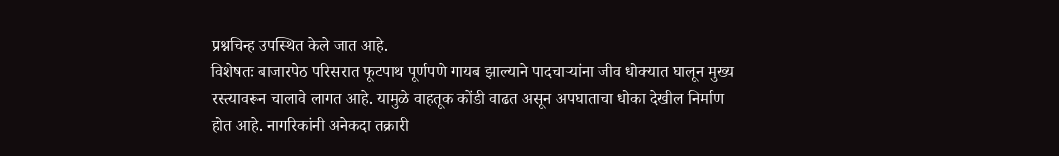प्रश्नचिन्ह उपस्थित केले जात आहे.
विशेषतः बाजारपेठ परिसरात फूटपाथ पूर्णपणे गायब झाल्याने पादचाऱ्यांना जीव धोक्यात घालून मुख्य रस्त्यावरून चालावे लागत आहे. यामुळे वाहतूक कोंडी वाढत असून अपघाताचा धोका देखील निर्माण होत आहे. नागरिकांनी अनेकदा तक्रारी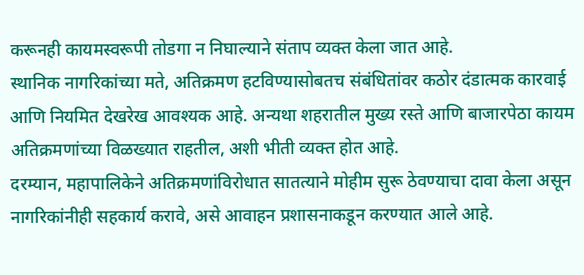करूनही कायमस्वरूपी तोडगा न निघाल्याने संताप व्यक्त केला जात आहे.
स्थानिक नागरिकांच्या मते, अतिक्रमण हटविण्यासोबतच संबंधितांवर कठोर दंडात्मक कारवाई आणि नियमित देखरेख आवश्यक आहे. अन्यथा शहरातील मुख्य रस्ते आणि बाजारपेठा कायम अतिक्रमणांच्या विळख्यात राहतील, अशी भीती व्यक्त होत आहे.
दरम्यान, महापालिकेने अतिक्रमणांविरोधात सातत्याने मोहीम सुरू ठेवण्याचा दावा केला असून नागरिकांनीही सहकार्य करावे, असे आवाहन प्रशासनाकडून करण्यात आले आहे.